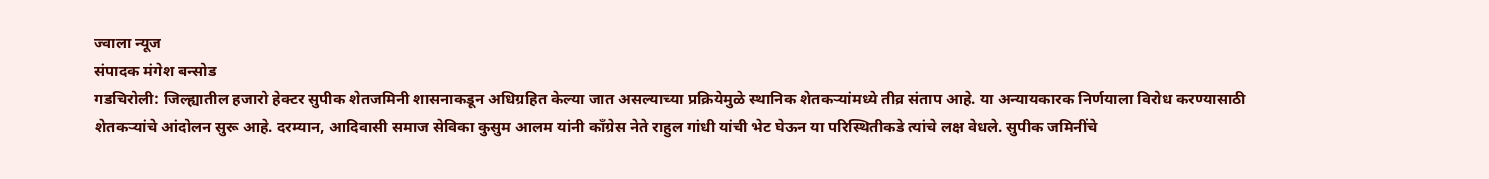ज्वाला न्यूज
संपादक मंगेश बन्सोड
गडचिरोली: जिल्ह्यातील हजारो हेक्टर सुपीक शेतजमिनी शासनाकडून अधिग्रहित केल्या जात असल्याच्या प्रक्रियेमुळे स्थानिक शेतकऱ्यांमध्ये तीव्र संताप आहे. या अन्यायकारक निर्णयाला विरोध करण्यासाठी शेतकऱ्यांचे आंदोलन सुरू आहे. दरम्यान, आदिवासी समाज सेविका कुसुम आलम यांनी काँग्रेस नेते राहुल गांधी यांची भेट घेऊन या परिस्थितीकडे त्यांचे लक्ष वेधले. सुपीक जमिनींचे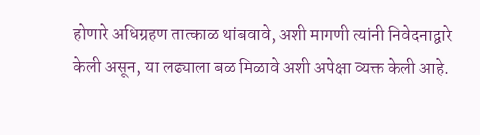होणारे अधिग्रहण तात्काळ थांबवावे, अशी मागणी त्यांनी निवेदनाद्वारे केली असून, या लढ्याला बळ मिळावे अशी अपेक्षा व्यक्त केली आहे.